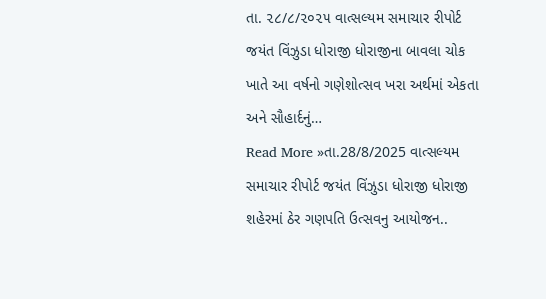તા. ૨૮/૮/૨૦૨૫ વાત્સલ્યમ સમાચાર રીપોર્ટ જયંત વિંઝુડા ધોરાજી ધોરાજીના બાવલા ચોક ખાતે આ વર્ષનો ગણેશોત્સવ ખરા અર્થમાં એકતા અને સૌહાર્દનું…
Read More »તા.28/8/2025 વાત્સલ્યમ સમાચાર રીપોર્ટ જયંત વિંઝુડા ધોરાજી ધોરાજી શહેરમાં ઠેર ગણપતિ ઉત્સવનુ આયોજન..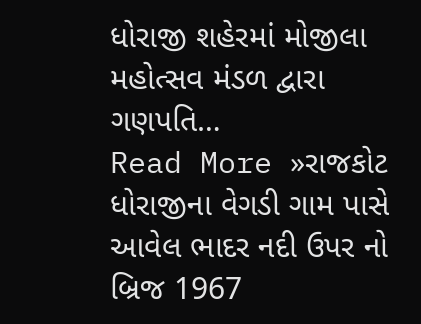ધોરાજી શહેરમાં મોજીલા મહોત્સવ મંડળ દ્વારા ગણપતિ…
Read More »રાજકોટ ધોરાજીના વેગડી ગામ પાસે આવેલ ભાદર નદી ઉપર નો બ્રિજ 1967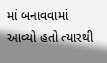માં બનાવવામાં આવ્યો હતો ત્યારથી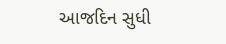આજદિન સુધી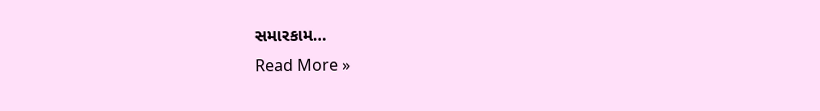સમારકામ…
Read More »